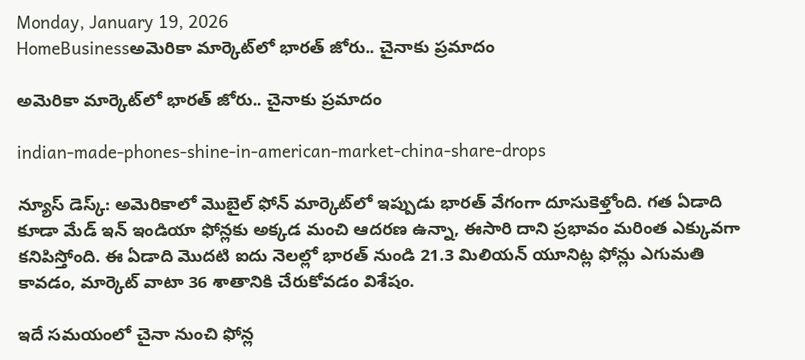Monday, January 19, 2026
HomeBusinessఅమెరికా మార్కెట్‌లో భారత్ జోరు.. చైనాకు ప్రమాదం

అమెరికా మార్కెట్‌లో భారత్ జోరు.. చైనాకు ప్రమాదం

indian-made-phones-shine-in-american-market-china-share-drops

న్యూస్ డెస్క్: అమెరికాలో మొబైల్‌ ఫోన్‌ మార్కెట్‌లో ఇప్పుడు భారత్ వేగంగా దూసుకెళ్తోంది. గత ఏడాది కూడా మేడ్ ఇన్ ఇండియా ఫోన్లకు అక్కడ మంచి ఆదరణ ఉన్నా, ఈసారి దాని ప్రభావం మరింత ఎక్కువగా కనిపిస్తోంది. ఈ ఏడాది మొదటి ఐదు నెలల్లో భారత్ నుండి 21.3 మిలియన్‌ యూనిట్ల ఫోన్లు ఎగుమతి కావడం, మార్కెట్‌ వాటా 36 శాతానికి చేరుకోవడం విశేషం.

ఇదే సమయంలో చైనా నుంచి ఫోన్ల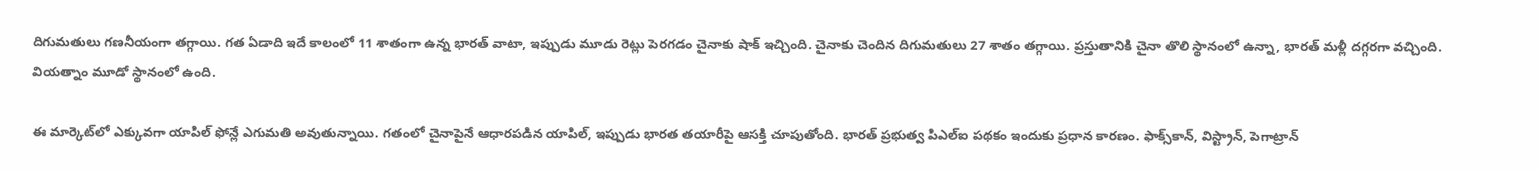దిగుమతులు గణనీయంగా తగ్గాయి. గత ఏడాది ఇదే కాలంలో 11 శాతంగా ఉన్న భారత్‌ వాటా, ఇప్పుడు మూడు రెట్లు పెరగడం చైనాకు షాక్ ఇచ్చింది. చైనాకు చెందిన దిగుమతులు 27 శాతం తగ్గాయి. ప్రస్తుతానికి చైనా తొలి స్థానంలో ఉన్నా, భారత్ మళ్లీ దగ్గరగా వచ్చింది. వియత్నాం మూడో స్థానంలో ఉంది.

ఈ మార్కెట్‌లో ఎక్కువగా యాపిల్‌ ఫోన్లే ఎగుమతి అవుతున్నాయి. గతంలో చైనాపైనే ఆధారపడిన యాపిల్, ఇప్పుడు భారత తయారీపై ఆసక్తి చూపుతోంది. భారత్‌ ప్రభుత్వ పిఎల్‌ఐ పథకం ఇందుకు ప్రధాన కారణం. ఫాక్స్‌కాన్‌, విస్ట్రాన్‌, పెగాట్రాన్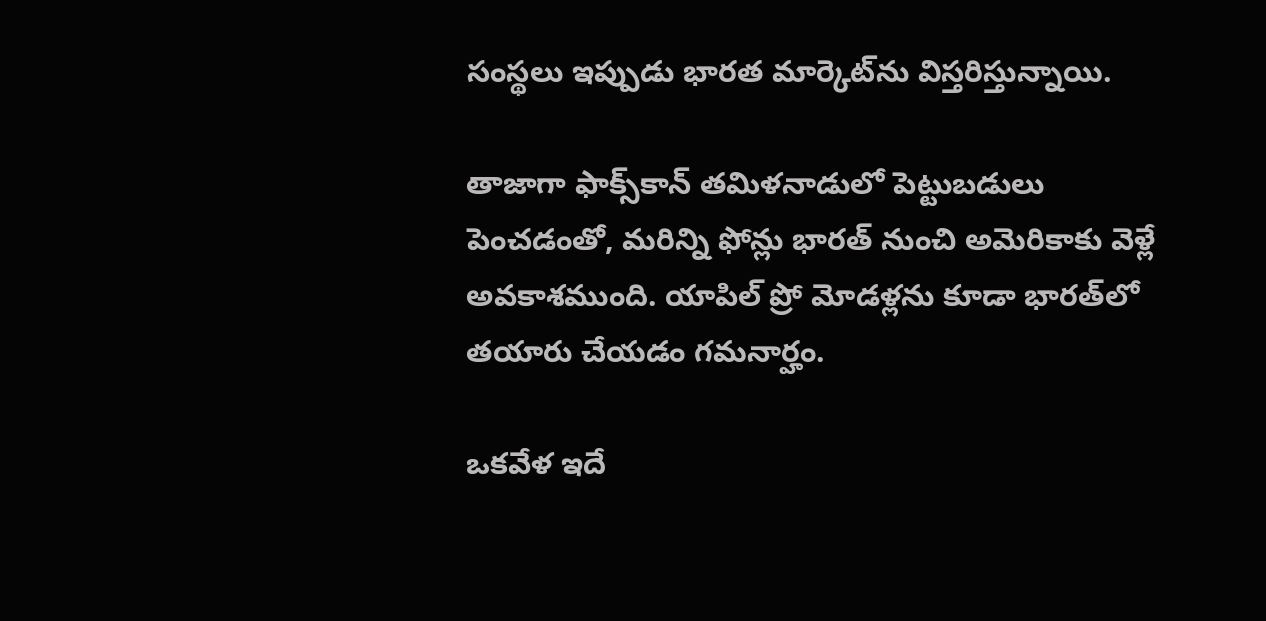సంస్థలు ఇప్పుడు భారత మార్కెట్‌ను విస్తరిస్తున్నాయి.

తాజాగా ఫాక్స్‌కాన్‌ తమిళనాడులో పెట్టుబడులు పెంచడంతో, మరిన్ని ఫోన్లు భారత్ నుంచి అమెరికాకు వెళ్లే అవకాశముంది. యాపిల్ ప్రో మోడళ్లను కూడా భారత్‌లో తయారు చేయడం గమనార్హం.

ఒకవేళ ఇదే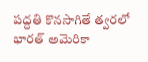పద్దతి కొనసాగితే త్వరలో భారత్ అమెరికా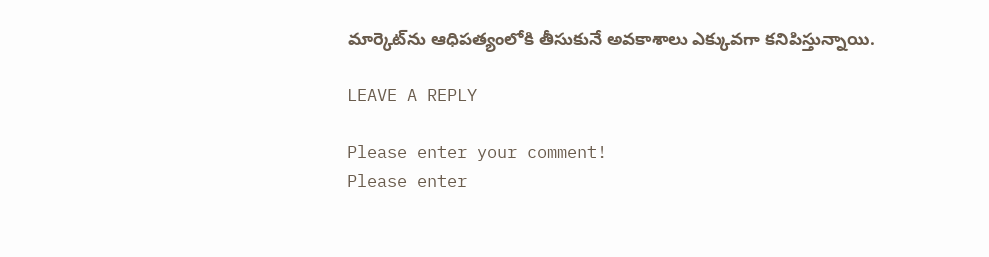మార్కెట్‌ను ఆధిపత్యంలోకి తీసుకునే అవకాశాలు ఎక్కువగా కనిపిస్తున్నాయి.

LEAVE A REPLY

Please enter your comment!
Please enter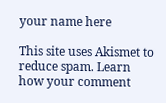your name here

This site uses Akismet to reduce spam. Learn how your comment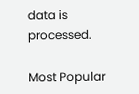data is processed.

Most Popular